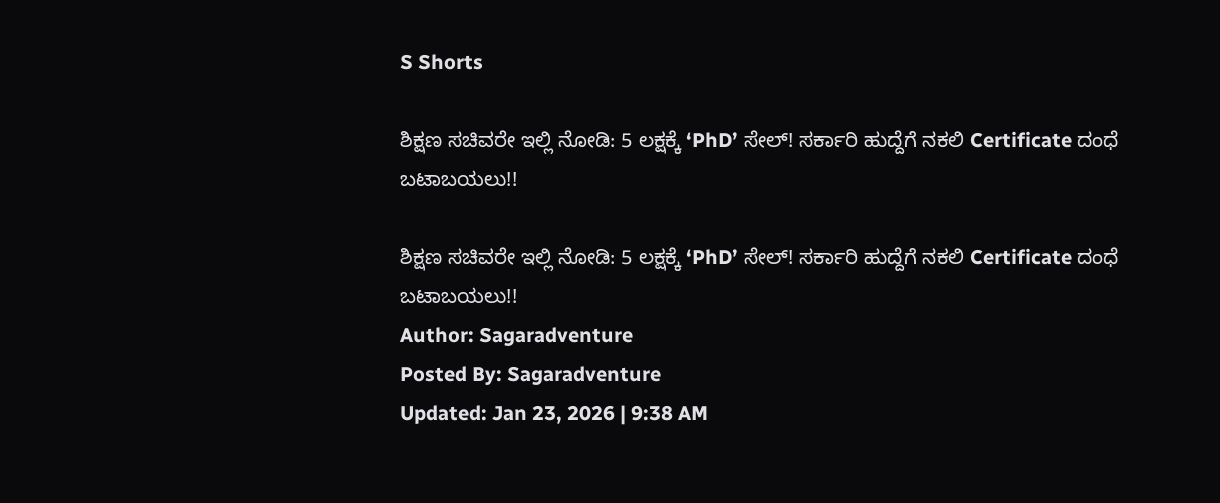S Shorts

ಶಿಕ್ಷಣ ಸಚಿವರೇ ಇಲ್ಲಿ ನೋಡಿ: 5 ಲಕ್ಷಕ್ಕೆ ‘PhD’ ಸೇಲ್! ಸರ್ಕಾರಿ ಹುದ್ದೆಗೆ ನಕಲಿ Certificate ದಂಧೆ ಬಟಾಬಯಲು!!

ಶಿಕ್ಷಣ ಸಚಿವರೇ ಇಲ್ಲಿ ನೋಡಿ: 5 ಲಕ್ಷಕ್ಕೆ ‘PhD’ ಸೇಲ್! ಸರ್ಕಾರಿ ಹುದ್ದೆಗೆ ನಕಲಿ Certificate ದಂಧೆ ಬಟಾಬಯಲು!!
Author: Sagaradventure
Posted By: Sagaradventure
Updated: Jan 23, 2026 | 9:38 AM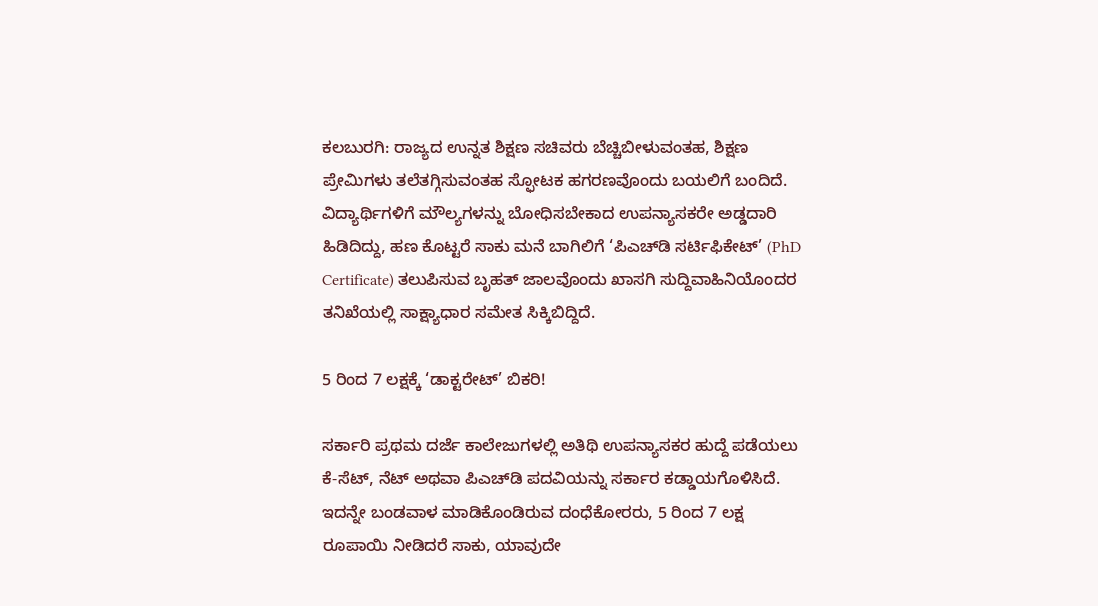ಕಲಬುರಗಿ: ರಾಜ್ಯದ ಉನ್ನತ ಶಿಕ್ಷಣ ಸಚಿವರು ಬೆಚ್ಚಿಬೀಳುವಂತಹ, ಶಿಕ್ಷಣ ಪ್ರೇಮಿಗಳು ತಲೆತಗ್ಗಿಸುವಂತಹ ಸ್ಫೋಟಕ ಹಗರಣವೊಂದು ಬಯಲಿಗೆ ಬಂದಿದೆ. ವಿದ್ಯಾರ್ಥಿಗಳಿಗೆ ಮೌಲ್ಯಗಳನ್ನು ಬೋಧಿಸಬೇಕಾದ ಉಪನ್ಯಾಸಕರೇ ಅಡ್ಡದಾರಿ ಹಿಡಿದಿದ್ದು, ಹಣ ಕೊಟ್ಟರೆ ಸಾಕು ಮನೆ ಬಾಗಿಲಿಗೆ ‘ಪಿಎಚ್‌ಡಿ ಸರ್ಟಿಫಿಕೇಟ್’ (PhD Certificate) ತಲುಪಿಸುವ ಬೃಹತ್ ಜಾಲವೊಂದು ಖಾಸಗಿ ಸುದ್ದಿವಾಹಿನಿಯೊಂದರ ತನಿಖೆಯಲ್ಲಿ ಸಾಕ್ಷ್ಯಾಧಾರ ಸಮೇತ ಸಿಕ್ಕಿಬಿದ್ದಿದೆ.

5 ರಿಂದ 7 ಲಕ್ಷಕ್ಕೆ ‘ಡಾಕ್ಟರೇಟ್’ ಬಿಕರಿ!

ಸರ್ಕಾರಿ ಪ್ರಥಮ ದರ್ಜೆ ಕಾಲೇಜುಗಳಲ್ಲಿ ಅತಿಥಿ ಉಪನ್ಯಾಸಕರ ಹುದ್ದೆ ಪಡೆಯಲು ಕೆ-ಸೆಟ್, ನೆಟ್ ಅಥವಾ ಪಿಎಚ್‌ಡಿ ಪದವಿಯನ್ನು ಸರ್ಕಾರ ಕಡ್ಡಾಯಗೊಳಿಸಿದೆ. ಇದನ್ನೇ ಬಂಡವಾಳ ಮಾಡಿಕೊಂಡಿರುವ ದಂಧೆಕೋರರು, 5 ರಿಂದ 7 ಲಕ್ಷ ರೂಪಾಯಿ ನೀಡಿದರೆ ಸಾಕು, ಯಾವುದೇ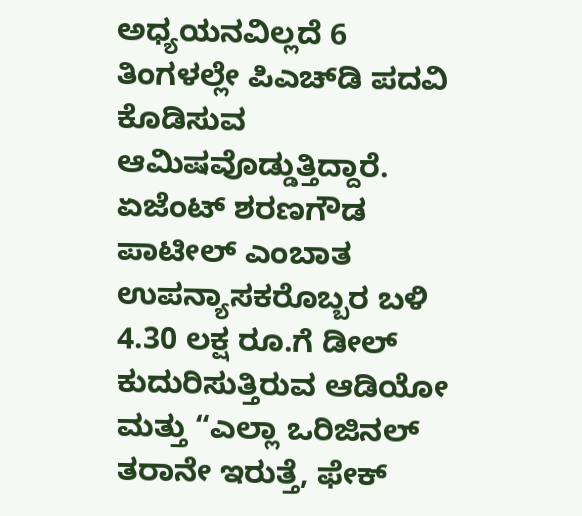ಅಧ್ಯಯನವಿಲ್ಲದೆ 6 ತಿಂಗಳಲ್ಲೇ ಪಿಎಚ್‌ಡಿ ಪದವಿ ಕೊಡಿಸುವ ಆಮಿಷವೊಡ್ಡುತ್ತಿದ್ದಾರೆ. ಏಜೆಂಟ್ ಶರಣಗೌಡ ಪಾಟೀಲ್ ಎಂಬಾತ ಉಪನ್ಯಾಸಕರೊಬ್ಬರ ಬಳಿ 4.30 ಲಕ್ಷ ರೂ.ಗೆ ಡೀಲ್ ಕುದುರಿಸುತ್ತಿರುವ ಆಡಿಯೋ ಮತ್ತು “ಎಲ್ಲಾ ಒರಿಜಿನಲ್ ತರಾನೇ ಇರುತ್ತೆ, ಫೇಕ್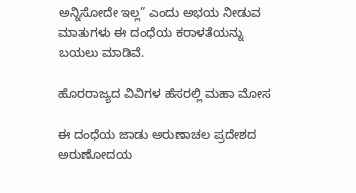ಅನ್ನಿಸೋದೇ ಇಲ್ಲ” ಎಂದು ಅಭಯ ನೀಡುವ ಮಾತುಗಳು ಈ ದಂಧೆಯ ಕರಾಳತೆಯನ್ನು ಬಯಲು ಮಾಡಿವೆ.

ಹೊರರಾಜ್ಯದ ವಿವಿಗಳ ಹೆಸರಲ್ಲಿ ಮಹಾ ಮೋಸ

ಈ ದಂಧೆಯ ಜಾಡು ಅರುಣಾಚಲ ಪ್ರದೇಶದ ಅರುಣೋದಯ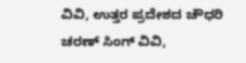ವಿವಿ, ಉತ್ತರ ಪ್ರದೇಶದ ಚೌಧರಿ ಚರಣ್ ಸಿಂಗ್ ವಿವಿ,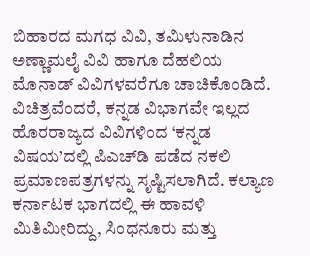ಬಿಹಾರದ ಮಗಧ ವಿವಿ, ತಮಿಳುನಾಡಿನ ಅಣ್ಣಾಮಲೈ ವಿವಿ ಹಾಗೂ ದೆಹಲಿಯ ಮೊನಾಡ್ ವಿವಿಗಳವರೆಗೂ ಚಾಚಿಕೊಂಡಿದೆ. ವಿಚಿತ್ರವೆಂದರೆ, ಕನ್ನಡ ವಿಭಾಗವೇ ಇಲ್ಲದ ಹೊರರಾಜ್ಯದ ವಿವಿಗಳಿಂದ ‘ಕನ್ನಡ ವಿಷಯ’ದಲ್ಲಿ ಪಿಎಚ್‌ಡಿ ಪಡೆದ ನಕಲಿ ಪ್ರಮಾಣಪತ್ರಗಳನ್ನು ಸೃಷ್ಟಿಸಲಾಗಿದೆ. ಕಲ್ಯಾಣ ಕರ್ನಾಟಕ ಭಾಗದಲ್ಲಿ ಈ ಹಾವಳಿ ಮಿತಿಮೀರಿದ್ದು, ಸಿಂಧನೂರು ಮತ್ತು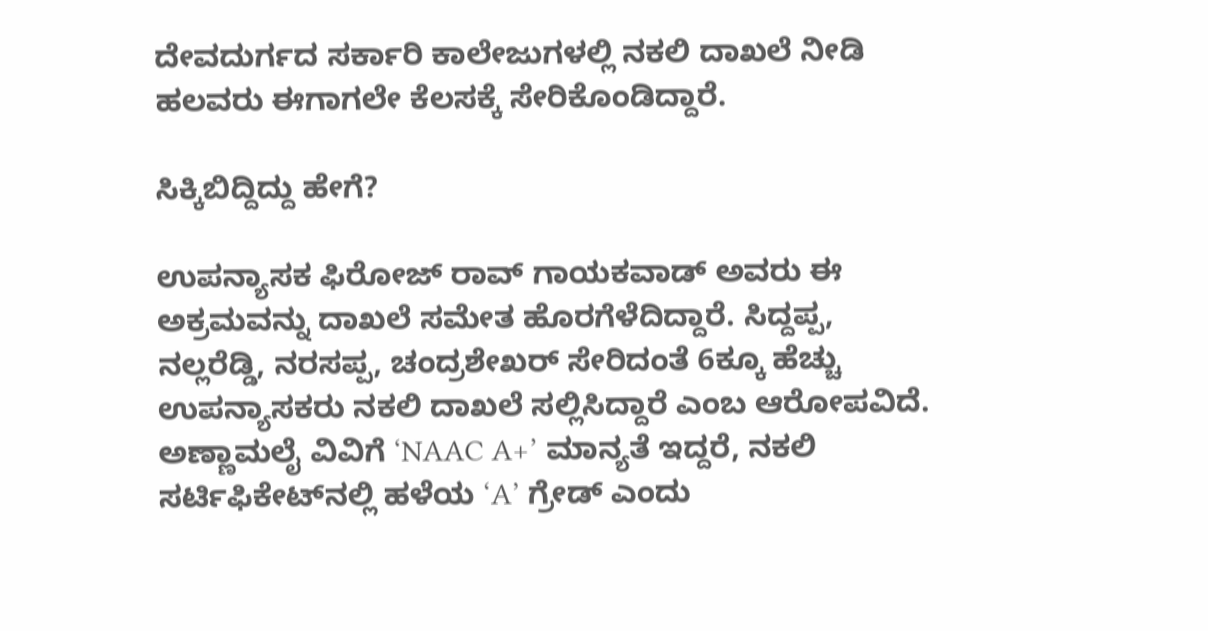ದೇವದುರ್ಗದ ಸರ್ಕಾರಿ ಕಾಲೇಜುಗಳಲ್ಲಿ ನಕಲಿ ದಾಖಲೆ ನೀಡಿ ಹಲವರು ಈಗಾಗಲೇ ಕೆಲಸಕ್ಕೆ ಸೇರಿಕೊಂಡಿದ್ದಾರೆ.

ಸಿಕ್ಕಿಬಿದ್ದಿದ್ದು ಹೇಗೆ?

ಉಪನ್ಯಾಸಕ ಫಿರೋಜ್ ರಾವ್ ಗಾಯಕವಾಡ್ ಅವರು ಈ ಅಕ್ರಮವನ್ನು ದಾಖಲೆ ಸಮೇತ ಹೊರಗೆಳೆದಿದ್ದಾರೆ. ಸಿದ್ದಪ್ಪ, ನಲ್ಲರೆಡ್ಡಿ, ನರಸಪ್ಪ, ಚಂದ್ರಶೇಖರ್ ಸೇರಿದಂತೆ 6ಕ್ಕೂ ಹೆಚ್ಚು ಉಪನ್ಯಾಸಕರು ನಕಲಿ ದಾಖಲೆ ಸಲ್ಲಿಸಿದ್ದಾರೆ ಎಂಬ ಆರೋಪವಿದೆ. ಅಣ್ಣಾಮಲೈ ವಿವಿಗೆ ‘NAAC A+’ ಮಾನ್ಯತೆ ಇದ್ದರೆ, ನಕಲಿ ಸರ್ಟಿಫಿಕೇಟ್‌ನಲ್ಲಿ ಹಳೆಯ ‘A’ ಗ್ರೇಡ್ ಎಂದು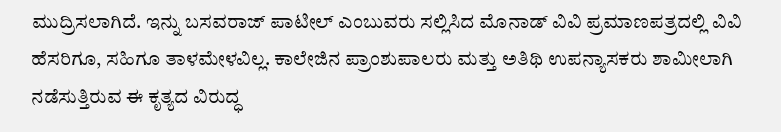ಮುದ್ರಿಸಲಾಗಿದೆ. ಇನ್ನು ಬಸವರಾಜ್ ಪಾಟೀಲ್ ಎಂಬುವರು ಸಲ್ಲಿಸಿದ ಮೊನಾಡ್ ವಿವಿ ಪ್ರಮಾಣಪತ್ರದಲ್ಲಿ ವಿವಿ ಹೆಸರಿಗೂ, ಸಹಿಗೂ ತಾಳಮೇಳವಿಲ್ಲ. ಕಾಲೇಜಿನ ಪ್ರಾಂಶುಪಾಲರು ಮತ್ತು ಅತಿಥಿ ಉಪನ್ಯಾಸಕರು ಶಾಮೀಲಾಗಿ ನಡೆಸುತ್ತಿರುವ ಈ ಕೃತ್ಯದ ವಿರುದ್ಧ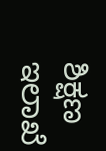ಶಿಕ್ಷಣ ಇಲಾಖೆ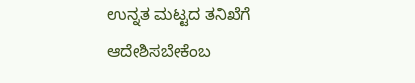ಉನ್ನತ ಮಟ್ಟದ ತನಿಖೆಗೆ ಆದೇಶಿಸಬೇಕೆಂಬ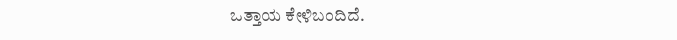ಒತ್ತಾಯ ಕೇಳಿಬಂದಿದೆ.